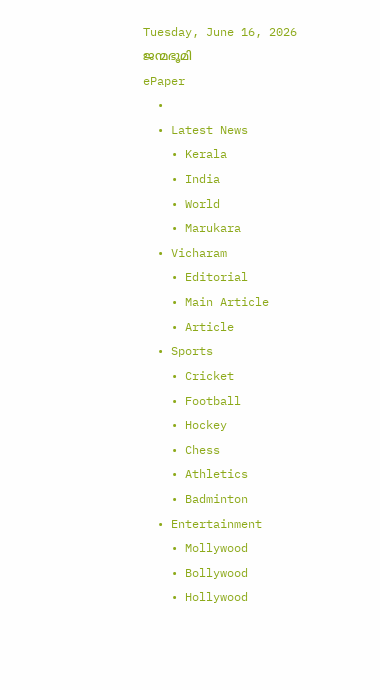Tuesday, June 16, 2026
ജന്മഭൂമി
ePaper
  •
  • Latest News
    • Kerala
    • India
    • World
    • Marukara
  • Vicharam
    • Editorial
    • Main Article
    • Article
  • Sports
    • Cricket
    • Football
    • Hockey
    • Chess
    • Athletics
    • Badminton
  • Entertainment
    • Mollywood
    • Bollywood
    • Hollywood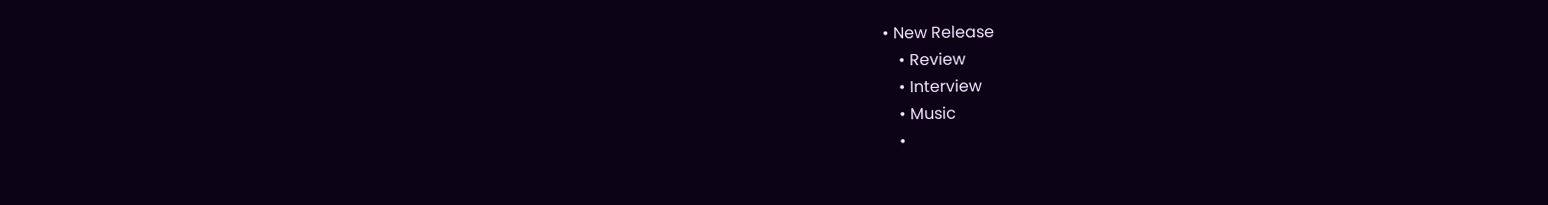• New Release
    • Review
    • Interview
    • Music
    •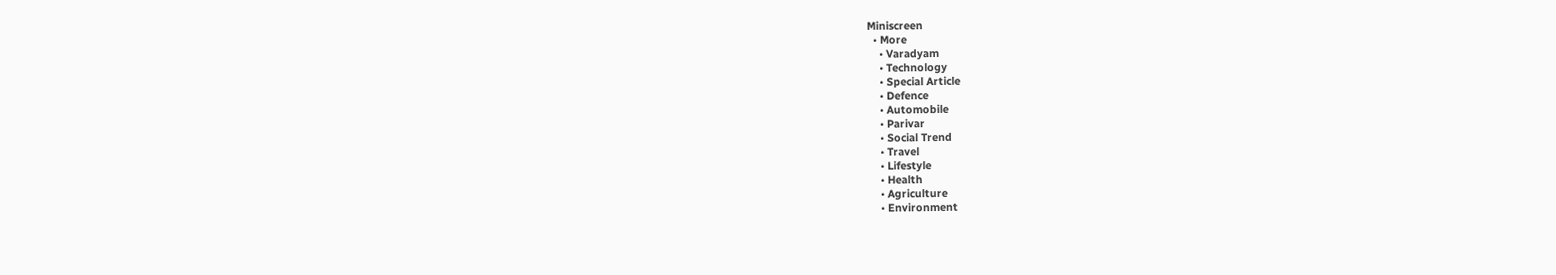Miniscreen
  • More
    • Varadyam
    • Technology
    • Special Article
    • Defence
    • Automobile
    • Parivar
    • Social Trend
    • Travel
    • Lifestyle
    • Health
    • Agriculture
    • Environment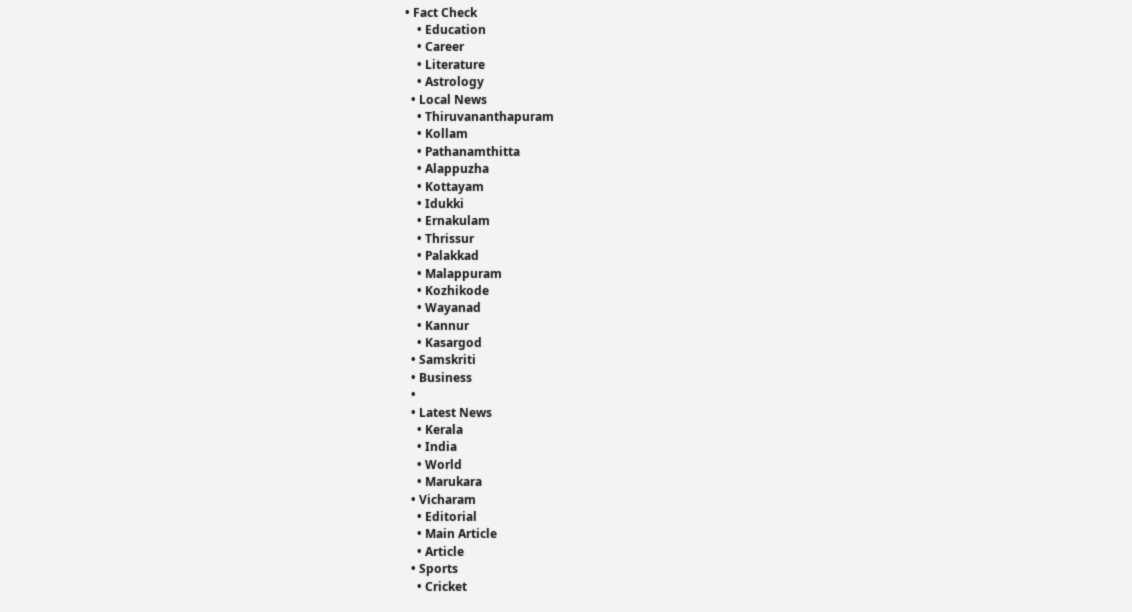• Fact Check
    • Education
    • Career
    • Literature
    • Astrology
  • Local News
    • Thiruvananthapuram
    • Kollam
    • Pathanamthitta
    • Alappuzha
    • Kottayam
    • Idukki
    • Ernakulam
    • Thrissur
    • Palakkad
    • Malappuram
    • Kozhikode
    • Wayanad
    • Kannur
    • Kasargod
  • Samskriti
  • Business
  •
  • Latest News
    • Kerala
    • India
    • World
    • Marukara
  • Vicharam
    • Editorial
    • Main Article
    • Article
  • Sports
    • Cricket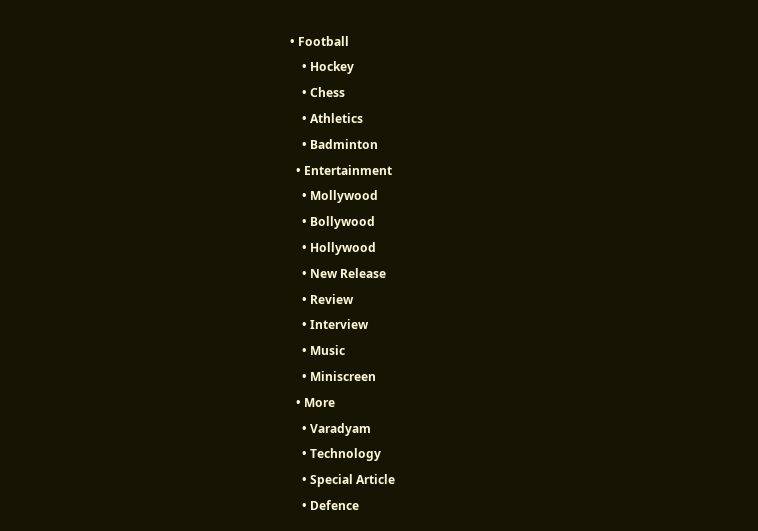• Football
    • Hockey
    • Chess
    • Athletics
    • Badminton
  • Entertainment
    • Mollywood
    • Bollywood
    • Hollywood
    • New Release
    • Review
    • Interview
    • Music
    • Miniscreen
  • More
    • Varadyam
    • Technology
    • Special Article
    • Defence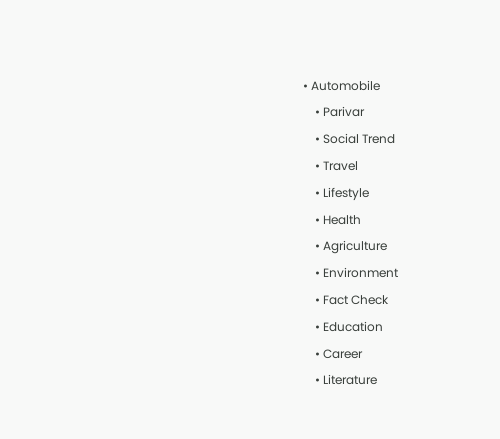• Automobile
    • Parivar
    • Social Trend
    • Travel
    • Lifestyle
    • Health
    • Agriculture
    • Environment
    • Fact Check
    • Education
    • Career
    • Literature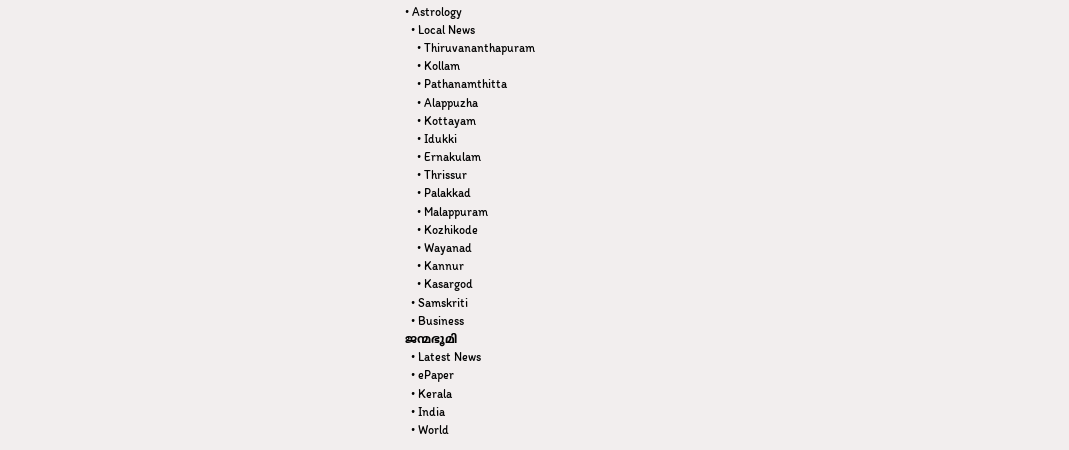• Astrology
  • Local News
    • Thiruvananthapuram
    • Kollam
    • Pathanamthitta
    • Alappuzha
    • Kottayam
    • Idukki
    • Ernakulam
    • Thrissur
    • Palakkad
    • Malappuram
    • Kozhikode
    • Wayanad
    • Kannur
    • Kasargod
  • Samskriti
  • Business
ജന്മഭൂമി
  • Latest News
  • ePaper
  • Kerala
  • India
  • World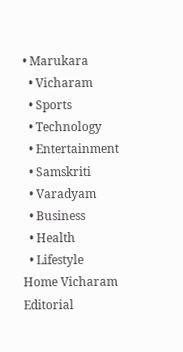• Marukara
  • Vicharam
  • Sports
  • Technology
  • Entertainment
  • Samskriti
  • Varadyam
  • Business
  • Health
  • Lifestyle
Home Vicharam Editorial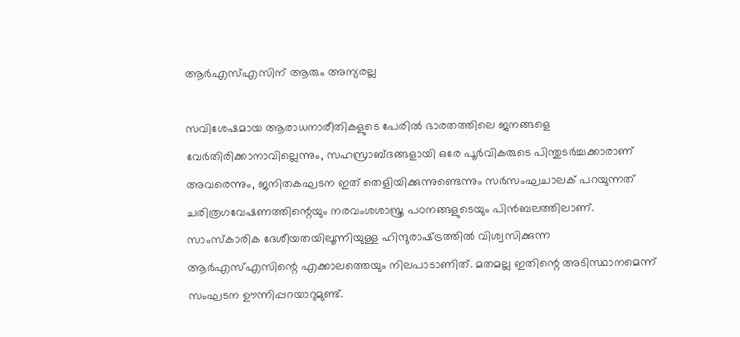ആര്‍എസ്എസിന് ആരും അന്യരല്ല

സവിശേഷമായ ആരാധനാരീതികളുടെ പേരില്‍ ഭാരതത്തിലെ ജനങ്ങളെ വേര്‍തിരിക്കാനാവില്ലെന്നും, സഹസ്രാബ്ദങ്ങളായി ഒരേ പൂര്‍വികരുടെ പിന്തുടര്‍ച്ചക്കാരാണ് അവരെന്നും, ജനിതകഘടന ഇത് തെളിയിക്കുന്നുണ്ടെന്നും സര്‍സംഘചാലക് പറയുന്നത് ചരിത്രഗവേഷണത്തിന്റെയും നരവംശശാസ്ത്ര പഠനങ്ങളുടെയും പിന്‍ബലത്തിലാണ്. സാംസ്‌കാരിക ദേശീയതയിലൂന്നിയുള്ള ഹിന്ദുരാഷ്‌ട്രത്തില്‍ വിശ്വസിക്കുന്ന ആര്‍എസ്എസിന്റെ എക്കാലത്തെയും നിലപാടാണിത്. മതമല്ല ഇതിന്റെ അടിസ്ഥാനമെന്ന് സംഘടന ഊന്നിപ്പറയാറുമുണ്ട്.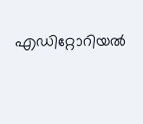എഡിറ്റോറിയൽ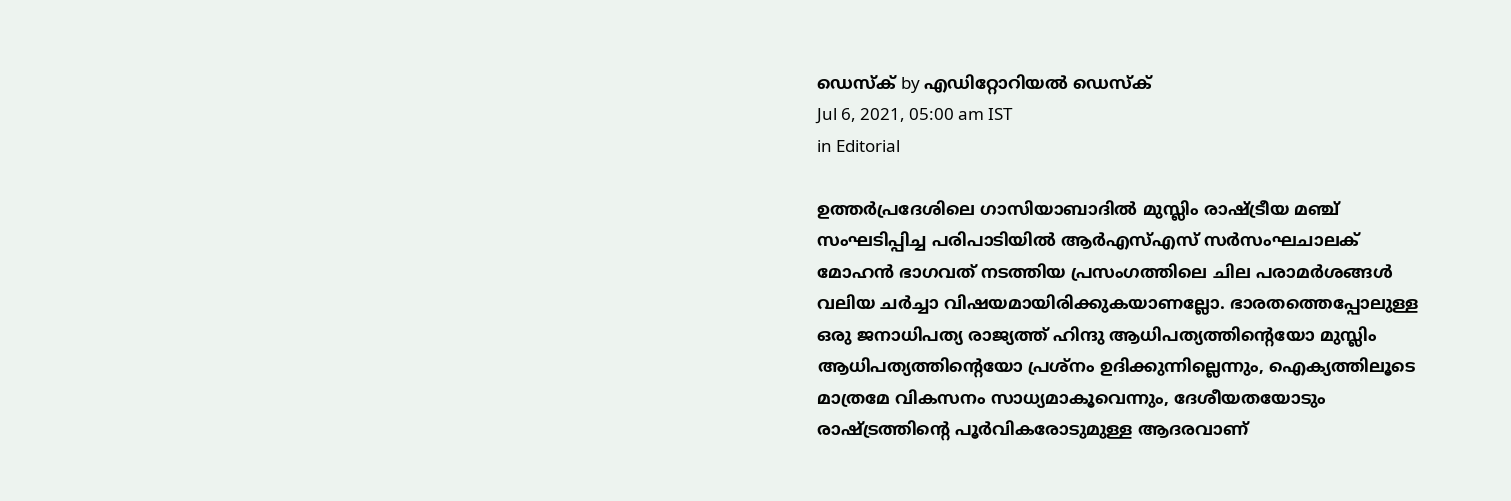ഡെസ്ക് by എഡിറ്റോറിയൽ ഡെസ്ക്
Jul 6, 2021, 05:00 am IST
in Editorial

ഉത്തര്‍പ്രദേശിലെ ഗാസിയാബാദില്‍ മുസ്ലിം രാഷ്‌ട്രീയ മഞ്ച് സംഘടിപ്പിച്ച പരിപാടിയില്‍ ആര്‍എസ്എസ് സര്‍സംഘചാലക് മോഹന്‍ ഭാഗവത് നടത്തിയ പ്രസംഗത്തിലെ ചില പരാമര്‍ശങ്ങള്‍ വലിയ ചര്‍ച്ചാ വിഷയമായിരിക്കുകയാണല്ലോ. ഭാരതത്തെപ്പോലുള്ള ഒരു ജനാധിപത്യ രാജ്യത്ത് ഹിന്ദു ആധിപത്യത്തിന്റെയോ മുസ്ലിം ആധിപത്യത്തിന്റെയോ പ്രശ്‌നം ഉദിക്കുന്നില്ലെന്നും, ഐക്യത്തിലൂടെ മാത്രമേ വികസനം സാധ്യമാകൂവെന്നും, ദേശീയതയോടും രാഷ്‌ട്രത്തിന്റെ പൂര്‍വികരോടുമുള്ള ആദരവാണ്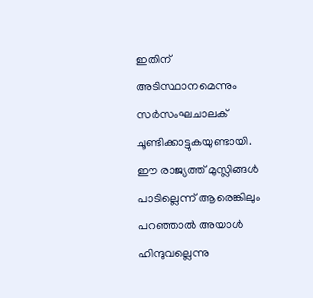ഇതിന് അടിസ്ഥാനമെന്നും സര്‍സംഘചാലക് ചൂണ്ടിക്കാട്ടുകയുണ്ടായി. ഈ രാജ്യത്ത് മുസ്ലിങ്ങള്‍ പാടില്ലെന്ന് ആരെങ്കിലും പറഞ്ഞാല്‍ അയാള്‍ ഹിന്ദുവല്ലെന്നു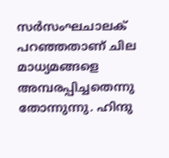സര്‍സംഘചാലക് പറഞ്ഞതാണ് ചില മാധ്യമങ്ങളെ അമ്പരപ്പിച്ചതെന്നു തോന്നുന്നു. ഹിന്ദു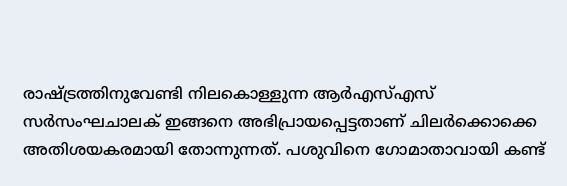രാഷ്‌ട്രത്തിനുവേണ്ടി നിലകൊള്ളുന്ന ആര്‍എസ്എസ് സര്‍സംഘചാലക് ഇങ്ങനെ അഭിപ്രായപ്പെട്ടതാണ് ചിലര്‍ക്കൊക്കെ അതിശയകരമായി തോന്നുന്നത്. പശുവിനെ ഗോമാതാവായി കണ്ട്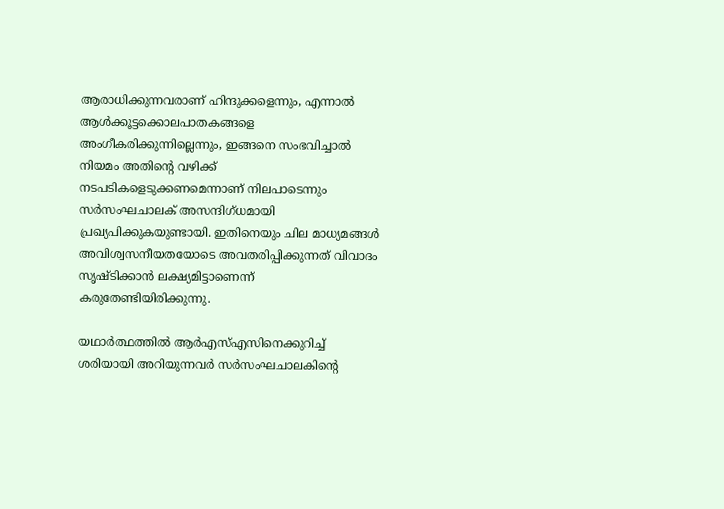ആരാധിക്കുന്നവരാണ് ഹിന്ദുക്കളെന്നും, എന്നാല്‍ ആള്‍ക്കൂട്ടക്കൊലപാതകങ്ങളെ അംഗീകരിക്കുന്നില്ലെന്നും, ഇങ്ങനെ സംഭവിച്ചാല്‍ നിയമം അതിന്റെ വഴിക്ക് നടപടികളെടുക്കണമെന്നാണ് നിലപാടെന്നും സര്‍സംഘചാലക് അസന്ദിഗ്ധമായി പ്രഖ്യപിക്കുകയുണ്ടായി. ഇതിനെയും ചില മാധ്യമങ്ങള്‍ അവിശ്വസനീയതയോടെ അവതരിപ്പിക്കുന്നത് വിവാദം സൃഷ്ടിക്കാന്‍ ലക്ഷ്യമിട്ടാണെന്ന് കരുതേണ്ടിയിരിക്കുന്നു.

യഥാര്‍ത്ഥത്തില്‍ ആര്‍എസ്എസിനെക്കുറിച്ച് ശരിയായി അറിയുന്നവര്‍ സര്‍സംഘചാലകിന്റെ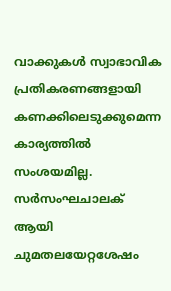വാക്കുകള്‍ സ്വാഭാവിക പ്രതികരണങ്ങളായി കണക്കിലെടുക്കുമെന്ന കാര്യത്തില്‍ സംശയമില്ല. സര്‍സംഘചാലക് ആയി ചുമതലയേറ്റശേഷം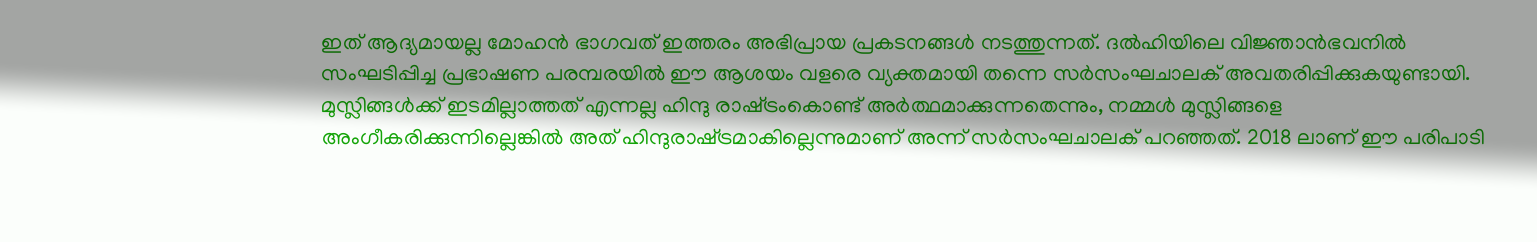ഇത് ആദ്യമായല്ല മോഹന്‍ ഭാഗവത് ഇത്തരം അഭിപ്രായ പ്രകടനങ്ങള്‍ നടത്തുന്നത്. ദല്‍ഹിയിലെ വിജ്ഞാന്‍ഭവനില്‍ സംഘടിപ്പിച്ച പ്രഭാഷണ പരമ്പരയില്‍ ഈ ആശയം വളരെ വ്യക്തമായി തന്നെ സര്‍സംഘചാലക് അവതരിപ്പിക്കുകയുണ്ടായി. മുസ്ലിങ്ങള്‍ക്ക് ഇടമില്ലാത്തത് എന്നല്ല ഹിന്ദു രാഷ്‌ട്രംകൊണ്ട് അര്‍ത്ഥമാക്കുന്നതെന്നും, നമ്മള്‍ മുസ്ലിങ്ങളെ അംഗീകരിക്കുന്നില്ലെങ്കില്‍ അത് ഹിന്ദുരാഷ്‌ട്രമാകില്ലെന്നുമാണ് അന്ന് സര്‍സംഘചാലക് പറഞ്ഞത്. 2018 ലാണ് ഈ പരിപാടി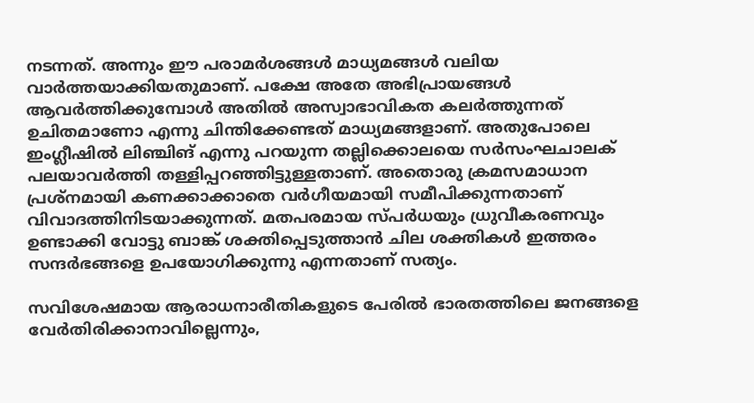നടന്നത്. അന്നും ഈ പരാമര്‍ശങ്ങള്‍ മാധ്യമങ്ങള്‍ വലിയ വാര്‍ത്തയാക്കിയതുമാണ്. പക്ഷേ അതേ അഭിപ്രായങ്ങള്‍ ആവര്‍ത്തിക്കുമ്പോള്‍ അതില്‍ അസ്വാഭാവികത കലര്‍ത്തുന്നത് ഉചിതമാണോ എന്നു ചിന്തിക്കേണ്ടത് മാധ്യമങ്ങളാണ്. അതുപോലെ ഇംഗ്ലീഷില്‍ ലിഞ്ചിങ് എന്നു പറയുന്ന തല്ലിക്കൊലയെ സര്‍സംഘചാലക് പലയാവര്‍ത്തി തള്ളിപ്പറഞ്ഞിട്ടുള്ളതാണ്. അതൊരു ക്രമസമാധാന പ്രശ്‌നമായി കണക്കാക്കാതെ വര്‍ഗീയമായി സമീപിക്കുന്നതാണ് വിവാദത്തിനിടയാക്കുന്നത്. മതപരമായ സ്പര്‍ധയും ധ്രുവീകരണവും ഉണ്ടാക്കി വോട്ടു ബാങ്ക് ശക്തിപ്പെടുത്താന്‍ ചില ശക്തികള്‍ ഇത്തരം സന്ദര്‍ഭങ്ങളെ ഉപയോഗിക്കുന്നു എന്നതാണ് സത്യം.

സവിശേഷമായ ആരാധനാരീതികളുടെ പേരില്‍ ഭാരതത്തിലെ ജനങ്ങളെ വേര്‍തിരിക്കാനാവില്ലെന്നും,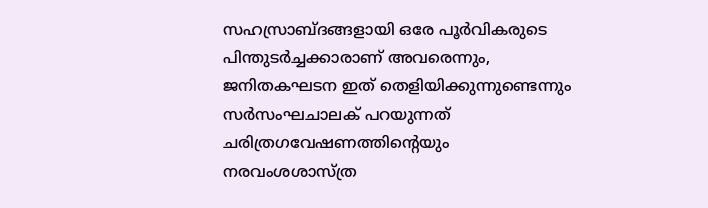സഹസ്രാബ്ദങ്ങളായി ഒരേ പൂര്‍വികരുടെ പിന്തുടര്‍ച്ചക്കാരാണ് അവരെന്നും, ജനിതകഘടന ഇത് തെളിയിക്കുന്നുണ്ടെന്നും സര്‍സംഘചാലക് പറയുന്നത് ചരിത്രഗവേഷണത്തിന്റെയും നരവംശശാസ്ത്ര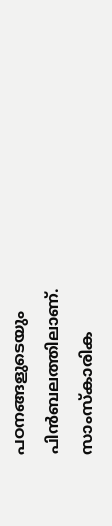പഠനങ്ങളുടെയും പിന്‍ബലത്തിലാണ്. സാംസ്‌കാരിക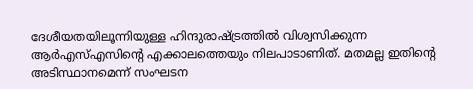ദേശീയതയിലൂന്നിയുള്ള ഹിന്ദുരാഷ്‌ട്രത്തില്‍ വിശ്വസിക്കുന്ന ആര്‍എസ്എസിന്റെ എക്കാലത്തെയും നിലപാടാണിത്. മതമല്ല ഇതിന്റെ അടിസ്ഥാനമെന്ന് സംഘടന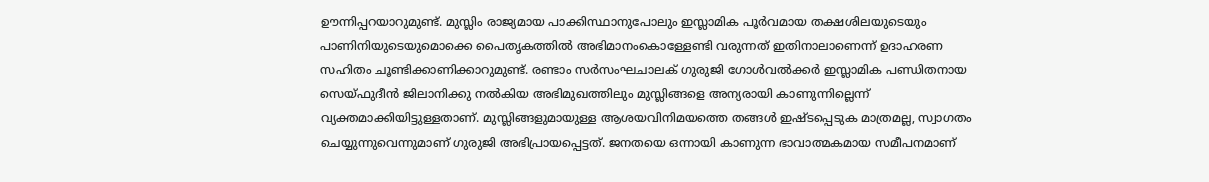ഊന്നിപ്പറയാറുമുണ്ട്. മുസ്ലിം രാജ്യമായ പാക്കിസ്ഥാനുപോലും ഇസ്ലാമിക പൂര്‍വമായ തക്ഷശിലയുടെയും പാണിനിയുടെയുമൊക്കെ പൈതൃകത്തില്‍ അഭിമാനംകൊള്ളേണ്ടി വരുന്നത് ഇതിനാലാണെന്ന് ഉദാഹരണ സഹിതം ചൂണ്ടിക്കാണിക്കാറുമുണ്ട്. രണ്ടാം സര്‍സംഘചാലക് ഗുരുജി ഗോള്‍വല്‍ക്കര്‍ ഇസ്ലാമിക പണ്ഡിതനായ സെയ്ഫുദീന്‍ ജിലാനിക്കു നല്‍കിയ അഭിമുഖത്തിലും മുസ്ലിങ്ങളെ അന്യരായി കാണുന്നില്ലെന്ന് വ്യക്തമാക്കിയിട്ടുള്ളതാണ്. മുസ്ലിങ്ങളുമായുള്ള ആശയവിനിമയത്തെ തങ്ങള്‍ ഇഷ്ടപ്പെടുക മാത്രമല്ല, സ്വാഗതം ചെയ്യുന്നുവെന്നുമാണ് ഗുരുജി അഭിപ്രായപ്പെട്ടത്. ജനതയെ ഒന്നായി കാണുന്ന ഭാവാത്മകമായ സമീപനമാണ്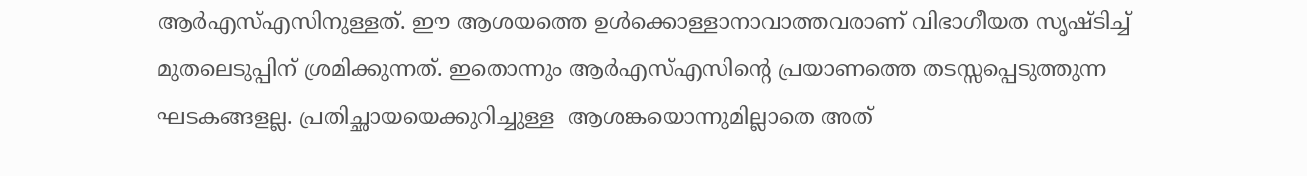ആര്‍എസ്എസിനുള്ളത്. ഈ ആശയത്തെ ഉള്‍ക്കൊള്ളാനാവാത്തവരാണ് വിഭാഗീയത സൃഷ്ടിച്ച് മുതലെടുപ്പിന് ശ്രമിക്കുന്നത്. ഇതൊന്നും ആര്‍എസ്എസിന്റെ പ്രയാണത്തെ തടസ്സപ്പെടുത്തുന്ന ഘടകങ്ങളല്ല. പ്രതിച്ഛായയെക്കുറിച്ചുള്ള  ആശങ്കയൊന്നുമില്ലാതെ അത്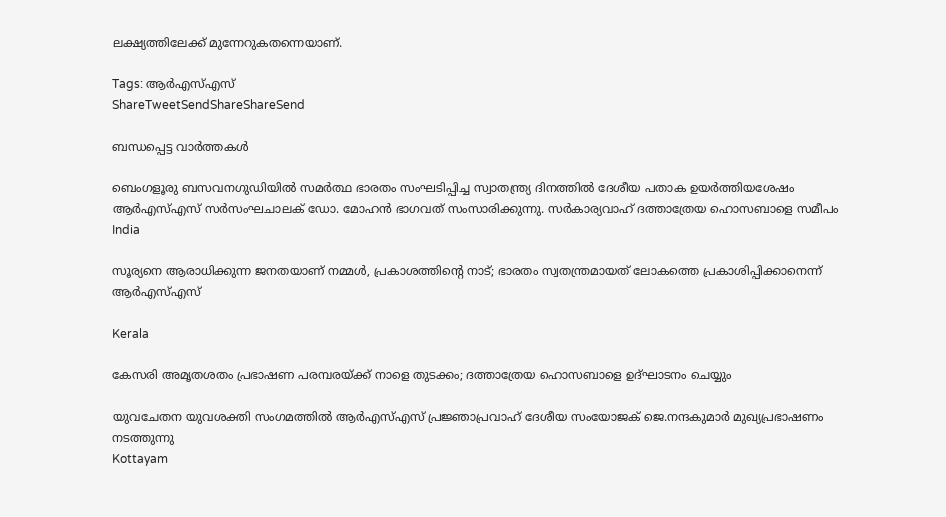ലക്ഷ്യത്തിലേക്ക് മുന്നേറുകതന്നെയാണ്.

Tags: ആര്‍എസ്എസ്
ShareTweetSendShareShareSend

ബന്ധപ്പെട്ട വാര്‍ത്തകള്‍

ബെംഗളൂരു ബസവനഗുഡിയില്‍ സമര്‍ത്ഥ ഭാരതം സംഘടിപ്പിച്ച സ്വാതന്ത്ര്യ ദിനത്തില്‍ ദേശീയ പതാക ഉയര്‍ത്തിയശേഷം ആര്‍എസ്എസ് സര്‍സംഘചാലക് ഡോ. മോഹന്‍ ഭാഗവത് സംസാരിക്കുന്നു. സര്‍കാര്യവാഹ് ദത്താത്രേയ ഹൊസബാളെ സമീപം
India

സൂര്യനെ ആരാധിക്കുന്ന ജനതയാണ് നമ്മള്‍, പ്രകാശത്തിന്റെ നാട്; ഭാരതം സ്വതന്ത്രമായത് ലോകത്തെ പ്രകാശിപ്പിക്കാനെന്ന് ആര്‍എസ്എസ്

Kerala

കേസരി അമൃതശതം പ്രഭാഷണ പരമ്പരയ്‌ക്ക് നാളെ തുടക്കം; ദത്താത്രേയ ഹൊസബാളെ ഉദ്ഘാടനം ചെയ്യും

യുവചേതന യുവശക്തി സംഗമത്തില്‍ ആര്‍എസ്എസ് പ്രജ്ഞാപ്രവാഹ് ദേശീയ സംയോജക് ജെ.നന്ദകുമാര്‍ മുഖ്യപ്രഭാഷണം നടത്തുന്നു
Kottayam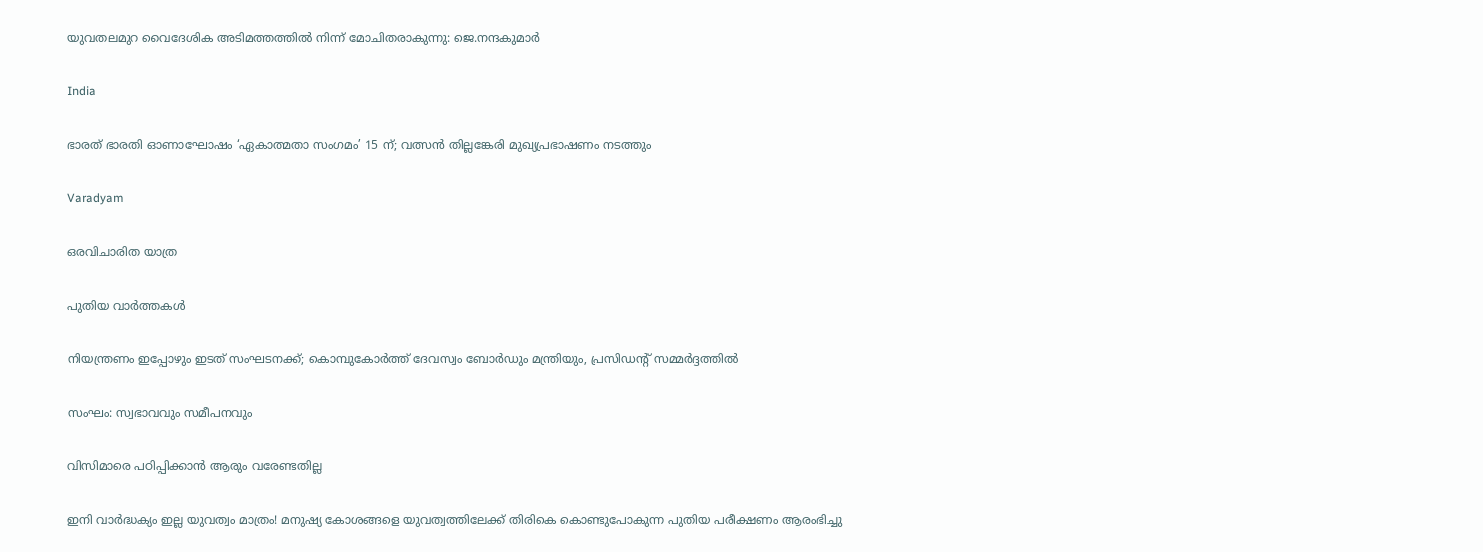യുവതലമുറ വൈദേശിക അടിമത്തത്തില്‍ നിന്ന് മോചിതരാകുന്നു: ജെ.നന്ദകുമാര്‍

India

ഭാരത് ഭാരതി ഓണാഘോഷം ‘ഏകാത്മതാ സംഗമം’ 15 ന്; വത്സന്‍ തില്ലങ്കേരി മുഖ്യപ്രഭാഷണം നടത്തും

Varadyam

ഒരവിചാരിത യാത്ര

പുതിയ വാര്‍ത്തകള്‍

നിയന്ത്രണം ഇപ്പോഴും ഇടത് സംഘടനക്ക്; കൊമ്പുകോര്‍ത്ത് ദേവസ്വം ബോര്‍ഡും മന്ത്രിയും, പ്രസിഡന്റ് സമ്മര്‍ദ്ദത്തില്‍

സംഘം: സ്വഭാവവും സമീപനവും

വിസിമാരെ പഠിപ്പിക്കാന്‍ ആരും വരേണ്ടതില്ല

ഇനി വാർദ്ധക്യം ഇല്ല യുവത്വം മാത്രം! മനുഷ്യ കോശങ്ങളെ യുവത്വത്തിലേക്ക് തിരികെ കൊണ്ടുപോകുന്ന പുതിയ പരീക്ഷണം ആരംഭിച്ചു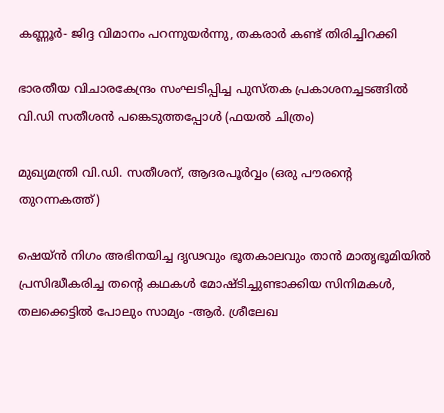കണ്ണൂർ- ജിദ്ദ വിമാനം പറന്നുയർന്നു, തകരാർ കണ്ട് തിരിച്ചിറക്കി

ഭാരതീയ വിചാരകേന്ദ്രം സംഘടിപ്പിച്ച പുസ്തക പ്രകാശനച്ചടങ്ങില്‍ വി.ഡി സതീശന്‍ പങ്കെടുത്തപ്പോള്‍ (ഫയല്‍ ചിത്രം)

മുഖ്യമന്ത്രി വി.ഡി. സതീശന്, ആദരപൂര്‍വ്വം (ഒരു പൗരന്റെ തുറന്നകത്ത്)

ഷെയ്ൻ നിഗം അഭിനയിച്ച ദൃഢവും ഭൂതകാലവും താൻ മാതൃഭൂമിയിൽ പ്രസിദ്ധീകരിച്ച തന്റെ കഥകൾ മോഷ്ടിച്ചുണ്ടാക്കിയ സിനിമകൾ, തലക്കെട്ടിൽ പോലും സാമ്യം -ആർ. ശ്രീലേഖ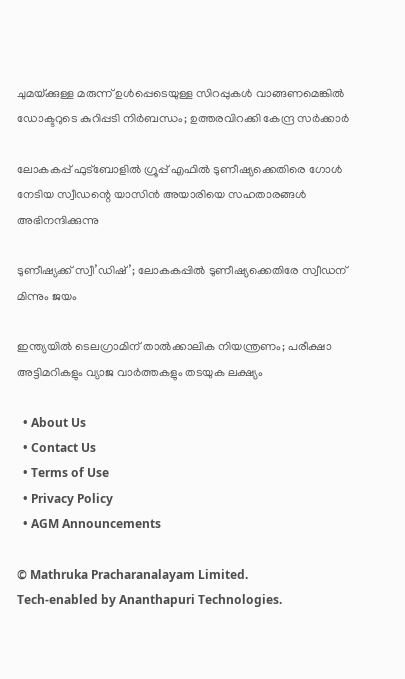ചുമയ്‌ക്കുള്ള മരുന്ന് ഉൾപ്പെടെയുള്ള സിറപ്പുകൾ വാങ്ങണമെങ്കിൽ ഡോക്ടറുടെ കുറിപ്പടി നിർബന്ധം; ഉത്തരവിറക്കി കേന്ദ്ര സർക്കാർ

ലോകകപ്പ് ഫുട്ബോളില്‍ ഗ്രൂപ്പ് എഫില്‍ ടുണീഷ്യക്കെതിരെ ഗോള്‍ നേടിയ സ്വീഡന്റെ യാസിന്‍ അയാരിയെ സഹതാരങ്ങള്‍ അഭിനന്ദിക്കുന്നു

ടുണീഷ്യക്ക് സ്വീ’ഡിഷ്’; ലോകകപ്പില്‍ ടുണീഷ്യക്കെതിരേ സ്വീഡന് മിന്നും ജയം

ഇന്ത്യയിൽ ടെലഗ്രാമിന് താൽക്കാലിക നിയന്ത്രണം; പരീക്ഷാ അട്ടിമറികളും വ്യാജ വാർത്തകളും തടയുക ലക്ഷ്യം

  • About Us
  • Contact Us
  • Terms of Use
  • Privacy Policy
  • AGM Announcements

© Mathruka Pracharanalayam Limited.
Tech-enabled by Ananthapuri Technologies.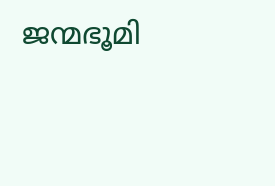ജന്മഭൂമി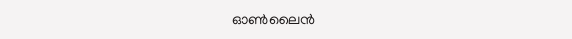ഓണ്‍ലൈന്‍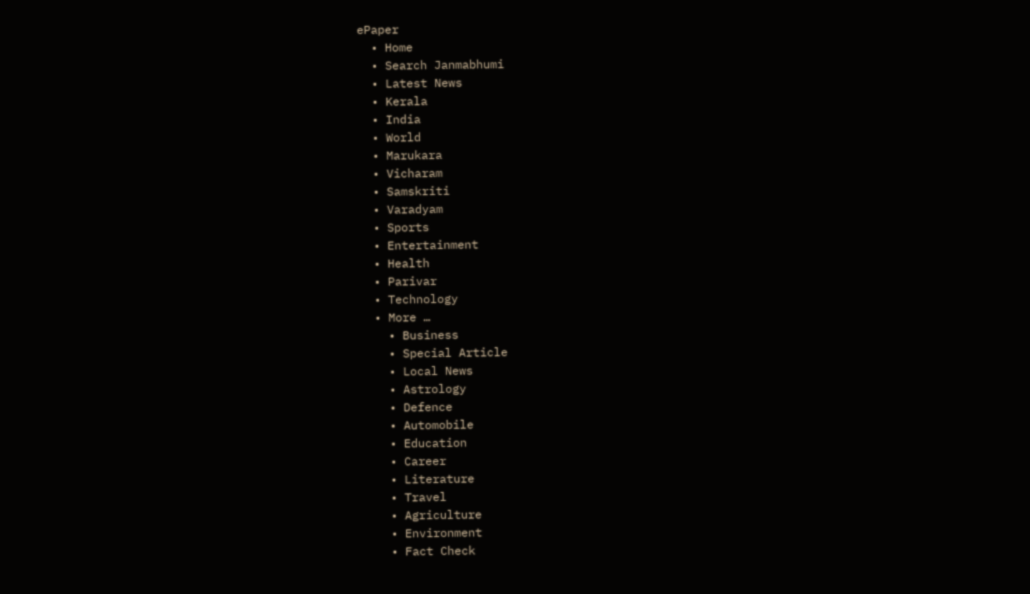ePaper
  • Home
  • Search Janmabhumi
  • Latest News
  • Kerala
  • India
  • World
  • Marukara
  • Vicharam
  • Samskriti
  • Varadyam
  • Sports
  • Entertainment
  • Health
  • Parivar
  • Technology
  • More …
    • Business
    • Special Article
    • Local News
    • Astrology
    • Defence
    • Automobile
    • Education
    • Career
    • Literature
    • Travel
    • Agriculture
    • Environment
    • Fact Check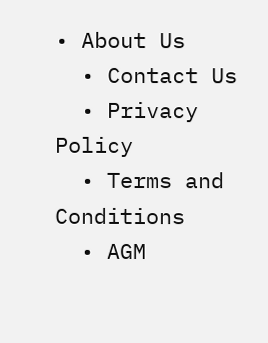• About Us
  • Contact Us
  • Privacy Policy
  • Terms and Conditions
  • AGM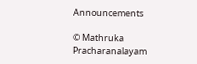Announcements

© Mathruka Pracharanalayam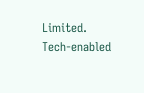Limited.
Tech-enabled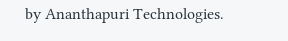by Ananthapuri Technologies.